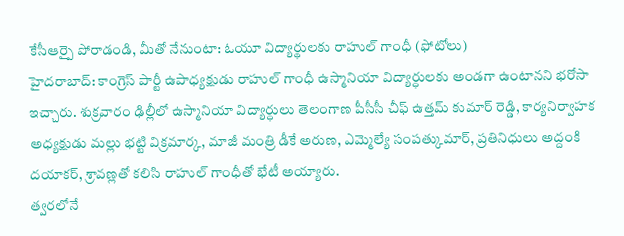కేసీఆర్పై పోరాడండి, మీతో నేనుంటా: ఓయూ విద్యార్థులకు రాహుల్ గాంధీ (ఫోటోలు)
హైదరాబాద్: కాంగ్రెస్ పార్టీ ఉపాధ్యక్షుడు రాహుల్ గాంధీ ఉస్మానియా విద్యార్ధులకు అండగా ఉంటానని భరోసా ఇచ్చారు. శుక్రవారం ఢిల్లీలో ఉస్మానియా విద్యార్ధులు తెలంగాణ పీసీసీ చీఫ్ ఉత్తమ్ కుమార్ రెడ్డి, కార్యనిర్వాహక అధ్యక్షుడు మల్లు భట్టి విక్రమార్క, మాజీ మంత్రి డీకే అరుణ, ఎమ్మెల్యే సంపత్కుమార్, ప్రతినిధులు అద్దంకి దయాకర్, శ్రావణ్లతో కలిసి రాహుల్ గాంధీతో భేటీ అయ్యారు.
త్వరలోనే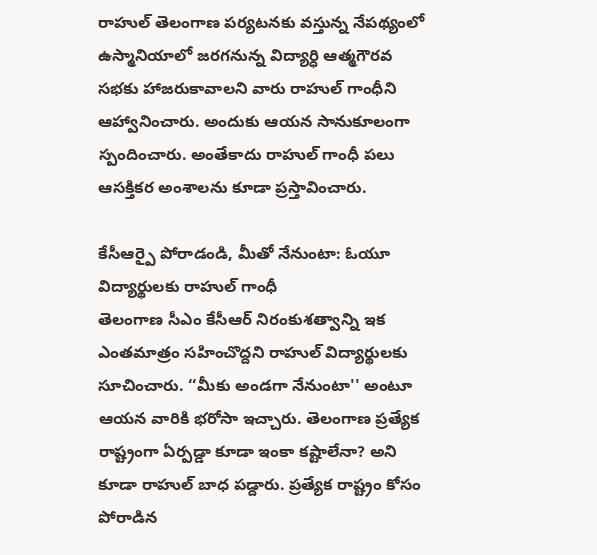రాహుల్ తెలంగాణ పర్యటనకు వస్తున్న నేపథ్యంలో ఉస్మానియాలో జరగనున్న విద్యార్ధి ఆత్మగౌరవ సభకు హాజరుకావాలని వారు రాహుల్ గాంధీని ఆహ్వానించారు. అందుకు ఆయన సానుకూలంగా స్పందించారు. అంతేకాదు రాహుల్ గాంధీ పలు ఆసక్తికర అంశాలను కూడా ప్రస్తావించారు.

కేసీఆర్పై పోరాడండి, మీతో నేనుంటా: ఓయూ విద్యార్థులకు రాహుల్ గాంధీ
తెలంగాణ సీఎం కేసీఆర్ నిరంకుశత్వాన్ని ఇక ఎంతమాత్రం సహించొద్దని రాహుల్ విద్యార్థులకు సూచించారు. ‘‘మీకు అండగా నేనుంటా'' అంటూ ఆయన వారికి భరోసా ఇచ్చారు. తెలంగాణ ప్రత్యేక రాష్ట్రంగా ఏర్పడ్డా కూడా ఇంకా కష్టాలేనా? అని కూడా రాహుల్ బాధ పడ్దారు. ప్రత్యేక రాష్ట్రం కోసం పోరాడిన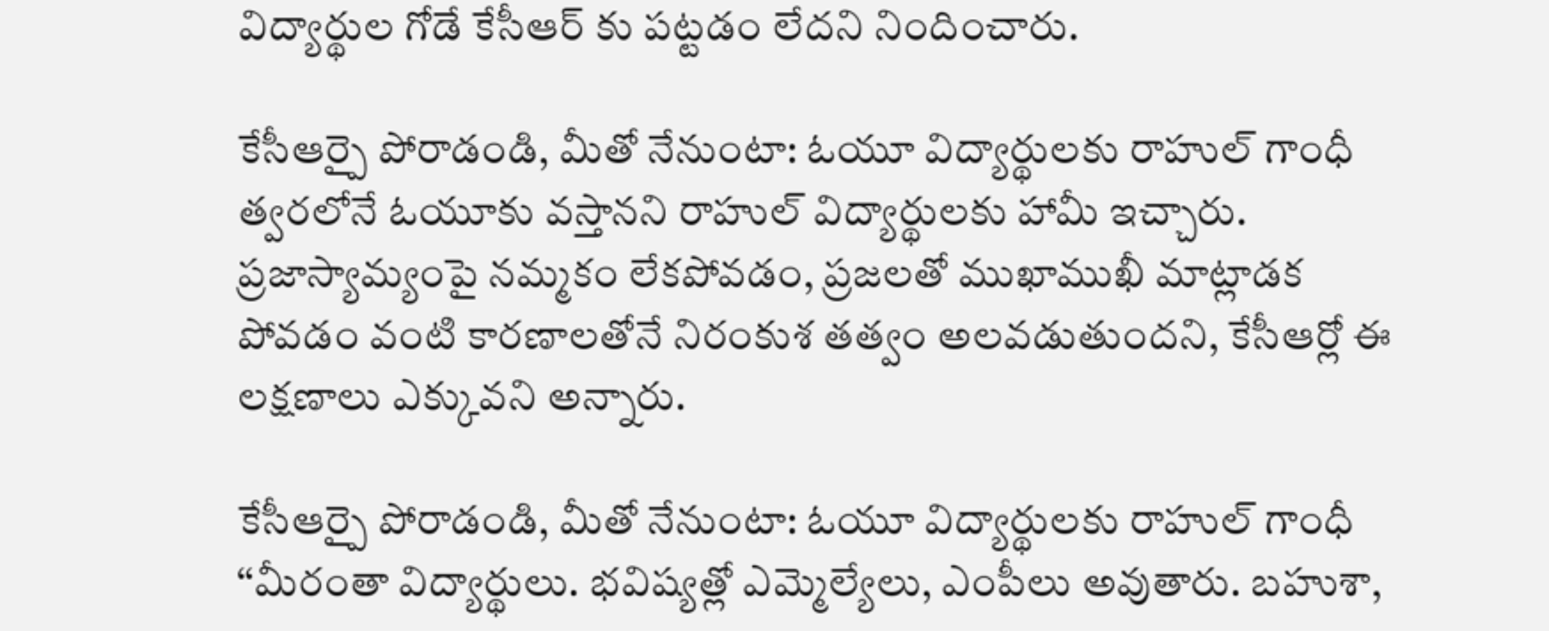విద్యార్థుల గోడే కేసీఆర్ కు పట్టడం లేదని నిందించారు.

కేసీఆర్పై పోరాడండి, మీతో నేనుంటా: ఓయూ విద్యార్థులకు రాహుల్ గాంధీ
త్వరలోనే ఓయూకు వస్తానని రాహుల్ విద్యార్థులకు హామీ ఇచ్చారు. ప్రజాస్యామ్యంపై నమ్మకం లేకపోవడం, ప్రజలతో ముఖాముఖీ మాట్లాడక పోవడం వంటి కారణాలతోనే నిరంకుశ తత్వం అలవడుతుందని, కేసీఆర్లో ఈ లక్షణాలు ఎక్కువని అన్నారు.

కేసీఆర్పై పోరాడండి, మీతో నేనుంటా: ఓయూ విద్యార్థులకు రాహుల్ గాంధీ
‘‘మీరంతా విద్యార్థులు. భవిష్యత్లో ఎమ్మెల్యేలు, ఎంపీలు అవుతారు. బహుశా,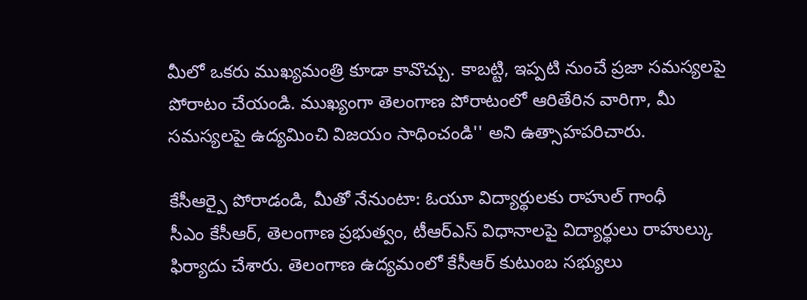మీలో ఒకరు ముఖ్యమంత్రి కూడా కావొచ్చు. కాబట్టి, ఇప్పటి నుంచే ప్రజా సమస్యలపై పోరాటం చేయండి. ముఖ్యంగా తెలంగాణ పోరాటంలో ఆరితేరిన వారిగా, మీ సమస్యలపై ఉద్యమించి విజయం సాధించండి'' అని ఉత్సాహపరిచారు.

కేసీఆర్పై పోరాడండి, మీతో నేనుంటా: ఓయూ విద్యార్థులకు రాహుల్ గాంధీ
సీఎం కేసీఆర్, తెలంగాణ ప్రభుత్వం, టీఆర్ఎస్ విధానాలపై విద్యార్థులు రాహుల్కు ఫిర్యాదు చేశారు. తెలంగాణ ఉద్యమంలో కేసీఆర్ కుటుంబ సభ్యులు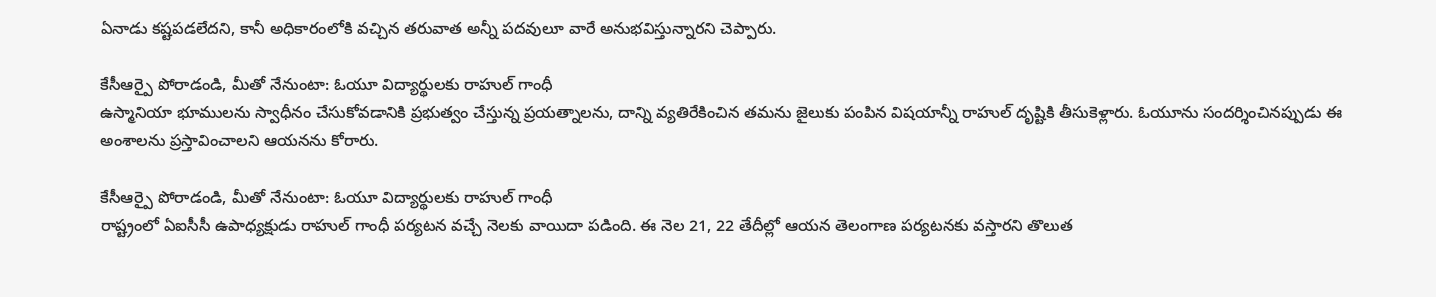ఏనాడు కష్టపడలేదని, కానీ అధికారంలోకి వచ్చిన తరువాత అన్నీ పదవులూ వారే అనుభవిస్తున్నారని చెప్పారు.

కేసీఆర్పై పోరాడండి, మీతో నేనుంటా: ఓయూ విద్యార్థులకు రాహుల్ గాంధీ
ఉస్మానియా భూములను స్వాధీనం చేసుకోవడానికి ప్రభుత్వం చేస్తున్న ప్రయత్నాలను, దాన్ని వ్యతిరేకించిన తమను జైలుకు పంపిన విషయాన్నీ రాహుల్ దృష్టికి తీసుకెళ్లారు. ఓయూను సందర్శించినప్పుడు ఈ అంశాలను ప్రస్తావించాలని ఆయనను కోరారు.

కేసీఆర్పై పోరాడండి, మీతో నేనుంటా: ఓయూ విద్యార్థులకు రాహుల్ గాంధీ
రాష్ట్రంలో ఏఐసీసీ ఉపాధ్యక్షుడు రాహుల్ గాంధీ పర్యటన వచ్చే నెలకు వాయిదా పడింది. ఈ నెల 21, 22 తేదీల్లో ఆయన తెలంగాణ పర్యటనకు వస్తారని తొలుత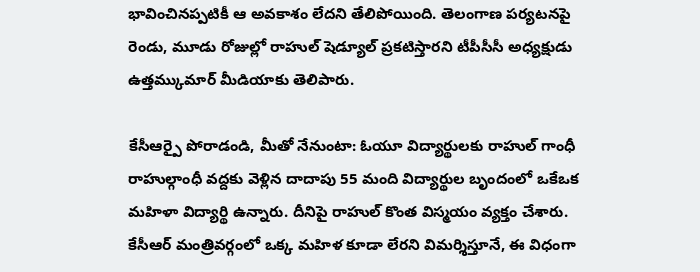భావించినప్పటికీ ఆ అవకాశం లేదని తేలిపోయింది. తెలంగాణ పర్యటనపై రెండు, మూడు రోజుల్లో రాహుల్ షెడ్యూల్ ప్రకటిస్తారని టీపీసీసీ అధ్యక్షుడు ఉత్తమ్కుమార్ మీడియాకు తెలిపారు.

కేసీఆర్పై పోరాడండి, మీతో నేనుంటా: ఓయూ విద్యార్థులకు రాహుల్ గాంధీ
రాహుల్గాంధీ వద్దకు వెళ్లిన దాదాపు 55 మంది విద్యార్థుల బృందంలో ఒకేఒక మహిళా విద్యార్థి ఉన్నారు. దీనిపై రాహుల్ కొంత విస్మయం వ్యక్తం చేశారు. కేసీఆర్ మంత్రివర్గంలో ఒక్క మహిళ కూడా లేరని విమర్శిస్తూనే, ఈ విధంగా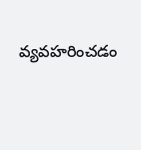వ్యవహరించడం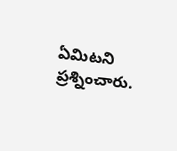ఏమిటని ప్రశ్నించారు.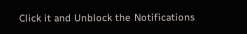Click it and Unblock the Notifications